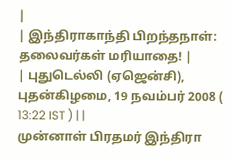|
| இந்திராகாந்தி பிறந்தநாள்: தலைவர்கள் மரியாதை! |
| புதுடெல்லி (ஏஜென்சி), புதன்கிழமை, 19 நவம்பர் 2008 ( 13:22 IST ) | |
முன்னாள் பிரதமர் இந்திரா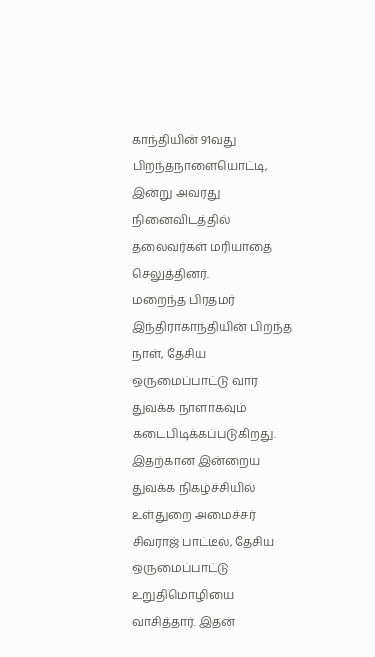காந்தியின் 91வது பிறந்தநாளையொட்டி, இன்று அவரது நினைவிடத்தில் தலைவர்கள் மரியாதை செலுத்தினர்.
மறைந்த பிரதமர் இந்திராகாந்தியின் பிறந்த நாள், தேசிய ஒருமைப்பாட்டு வார துவக்க நாளாகவும் கடைபிடிக்கப்படுகிறது. இதற்கான இன்றைய துவக்க நிகழ்ச்சியில் உள்துறை அமைச்சர் சிவராஜ் பாட்டீல், தேசிய ஒருமைப்பாட்டு உறுதிமொழியை வாசித்தார். இதன்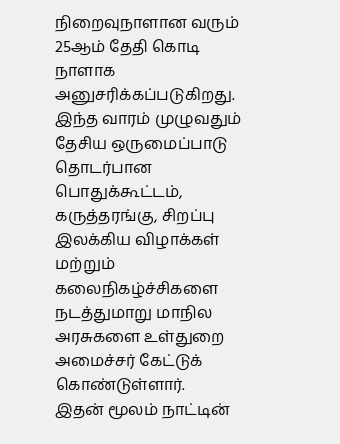நிறைவுநாளான வரும் 25ஆம் தேதி கொடி நாளாக அனுசரிக்கப்படுகிறது.
இந்த வாரம் முழுவதும் தேசிய ஒருமைப்பாடு தொடர்பான பொதுக்கூட்டம், கருத்தரங்கு, சிறப்பு இலக்கிய விழாக்கள் மற்றும் கலைநிகழ்ச்சிகளை நடத்துமாறு மாநில அரசுகளை உள்துறை அமைச்சர் கேட்டுக் கொண்டுள்ளார்.
இதன் மூலம் நாட்டின்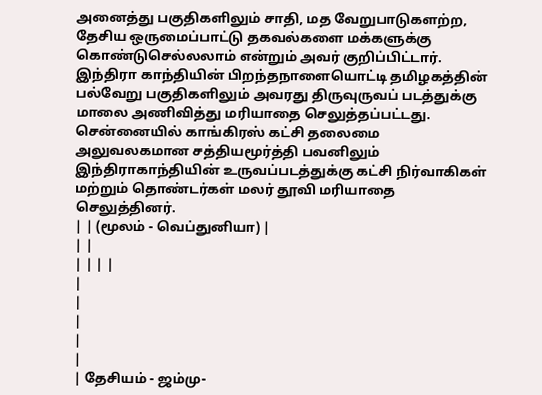அனைத்து பகுதிகளிலும் சாதி, மத வேறுபாடுகளற்ற, தேசிய ஒருமைப்பாட்டு தகவல்களை மக்களுக்கு கொண்டுசெல்லலாம் என்றும் அவர் குறிப்பிட்டார்.
இந்திரா காந்தியின் பிறந்தநாளையொட்டி தமிழகத்தின் பல்வேறு பகுதிகளிலும் அவரது திருவுருவப் படத்துக்கு மாலை அணிவித்து மரியாதை செலுத்தப்பட்டது.
சென்னையில் காங்கிரஸ் கட்சி தலைமை அலுவலகமான சத்தியமூர்த்தி பவனிலும் இந்திராகாந்தியின் உருவப்படத்துக்கு கட்சி நிர்வாகிகள் மற்றும் தொண்டர்கள் மலர் தூவி மரியாதை செலுத்தினர்.
| | (மூலம் - வெப்துனியா) |
| |
| | | |
|
|
|
|
|
| தேசியம் - ஜம்மு-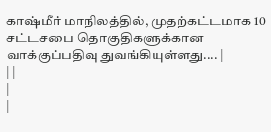காஷ்மீர் மாநிலத்தில், முதற்கட்டமாக 10 சட்டசபை தொகுதிகளுக்கான வாக்குப்பதிவு துவங்கியுள்ளது.... |
| |
|
|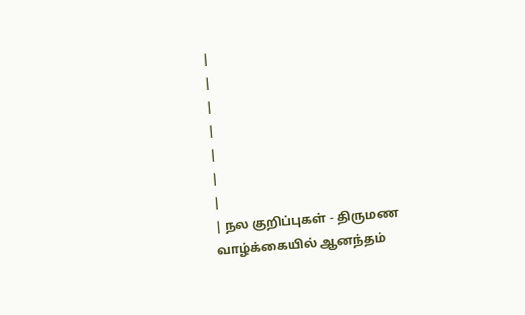|
|
|
|
|
|
|
| நல குறிப்புகள் - திருமண வாழ்க்கையில் ஆனந்தம்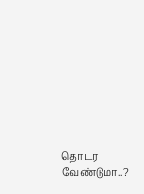தொடர வேண்டுமா..?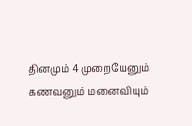தினமும் 4 முறையேனும் கணவனும் மனைவியும்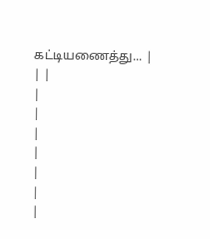கட்டியணைத்து... |
| |
|
|
|
|
|
|
|